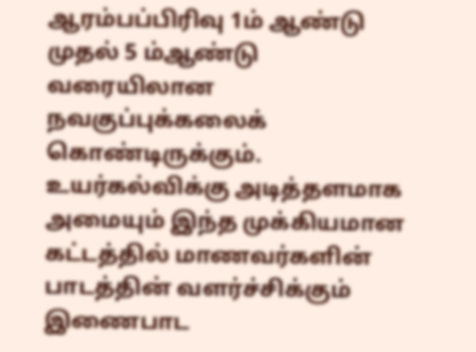ஆரம்பப்பிரிவு 1ம் ஆண்டு முதல் 5 ம்ஆண்டு வரையிலான நவகுப்புக்கலைக் கொண்டிருக்கும். உயர்கல்விக்கு அடித்தளமாக அமையும் இந்த முக்கியமான கட்டத்தில் மாணவர்களின் பாடத்தின் வளர்ச்சிக்கும் இணைபாட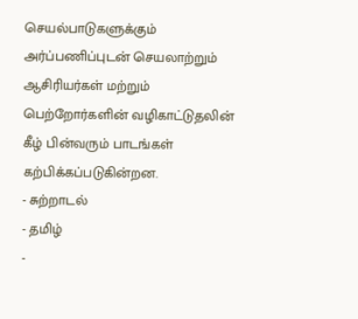செயல்பாடுகளுக்கும் அர்ப்பணிப்புடன் செயலாற்றும் ஆசிரியர்கள் மற்றும் பெற்றோர்களின் வழிகாட்டுதலின் கீழ் பின்வரும் பாடங்கள் கற்பிக்கப்படுகின்றன.
- சுற்றாடல்
- தமிழ்
-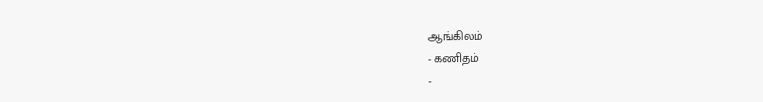ஆங்கிலம்
- கணிதம்
-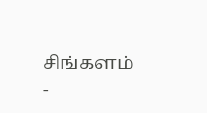சிங்களம்
-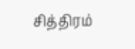சித்திரம்